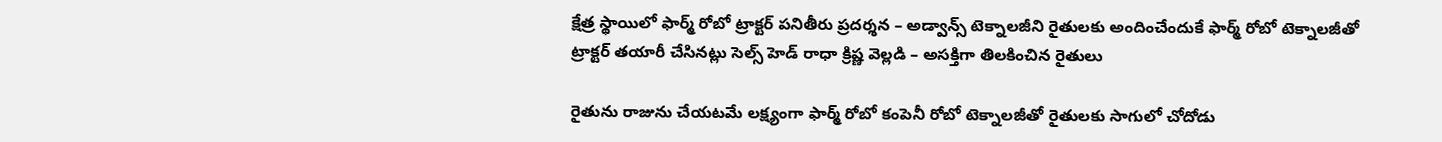క్షేత్ర స్థాయిలో ఫార్మ్ రోబో ట్రాక్టర్ పనితీరు ప్రదర్శన – అడ్వాన్స్ టెక్నాలజీని రైతులకు అందించేందుకే ఫార్మ్ రోబో టెక్నాలజీతో ట్రాక్టర్ తయారీ చేసినట్లు సెల్స్ హెడ్ రాధా క్రిష్ణ వెల్లడి – అసక్తిగా తిలకించిన రైతులు

రైతును రాజును చేయటమే లక్ష్యంగా ఫార్మ్ రోబో కంపెనీ రోబో టెక్నాలజీతో రైతులకు సాగులో చోదోడు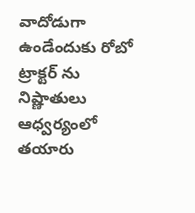వాదోడుగా ఉండేందుకు రోబో ట్రాక్టర్ ను నిష్ణాతులు ఆధ్వర్యంలో తయారు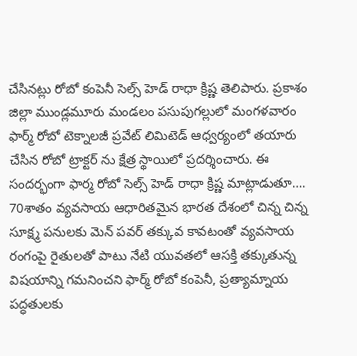చేసినట్లు రోబో కంపెనీ సెల్స్ హెడ్ రాధా క్రిష్ణ తెలిపారు. ప్రకాశం జిల్లా ముండ్లమూరు మండలం పసుపుగల్లులో మంగళవారం ఫార్మ్ రోబో టెక్నాలజీ ప్రవేట్ లిమిటెడ్ ఆధ్వర్యంలో తయారు చేసిన రోబో ట్రాక్టర్ ను క్షేత్ర స్థాయిలో ప్రదర్శించారు. ఈ సందర్భంగా ఫార్మ రోబో సెల్స్ హెడ్ రాధా క్రిష్ణ మాట్లాడుతూ…. 70శాతం వ్యవసాయ ఆధారితమైన భారత దేశంలో చిన్న చిన్న సూక్ష్మ పనులకు మెన్ పవర్ తక్కువ కావటంతో వ్యవసాయ రంగంపై రైతులతో పాటు నేటి యువతలో ఆసక్తి తక్కుతున్న విషయాన్ని గమనించని ఫార్మ్ రోబో కంపెనీ, ప్రత్యామ్నాయ పద్ధతులకు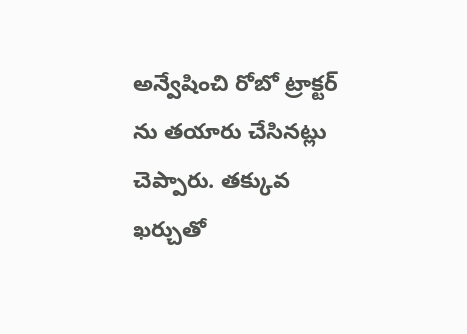అన్వేషించి రోబో ట్రాక్టర్ ను తయారు చేసినట్లు చెప్పారు. తక్కువ ఖర్చుతో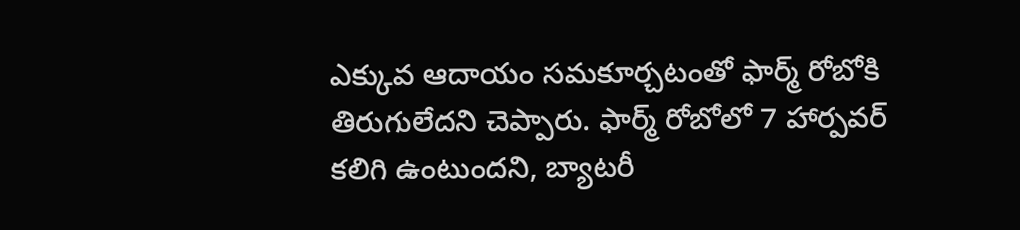ఎక్కువ ఆదాయం సమకూర్చటంతో ఫార్మ్ రోబోకి తిరుగులేదని చెప్పారు. ఫార్మ్ రోబోలో 7 హార్పవర్ కలిగి ఉంటుందని, బ్యాటరీ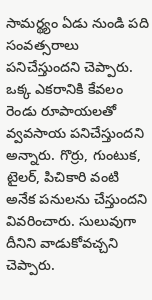సామర్థ్యం ఏడు నుండి పది సంవత్సరాలు పనిచేస్తుందని చెప్పారు. ఒక్క ఎకరానికి కేవలం రెండు రూపాయలతో వ్వవసాయ పనిచేస్తుందని అన్నారు. గొర్రు, గుంటుక, టైలర్, పిచికారి వంటి అనేక పనులను చేస్తుందని వివరించారు. సులువుగా దీనిని వాడుకోవచ్చని చెప్పారు.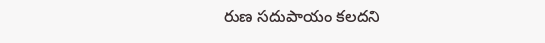రుణ సదుపాయం కలదని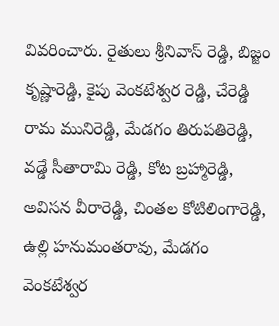వివరించారు. రైతులు శ్రీనివాస్ రెడ్డి, బిజ్జం కృష్ణారెడ్డి, కైపు వెంకటేశ్వర రెడ్డి, చేరెడ్డి రామ మునిరెడ్డి, మేడగం తిరుపతిరెడ్డి, వడ్డే సీతారామి రెడ్డి, కోట బ్రహ్మారెడ్డి, అవిసన వీరారెడ్డి, చింతల కోటిలింగారెడ్డి, ఉల్లి హనుమంతరావు, మేడగం వెంకటేశ్వర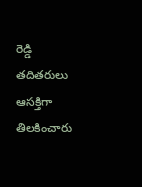రెడ్డి తదితరులు ఆసక్తిగా తిలకించారు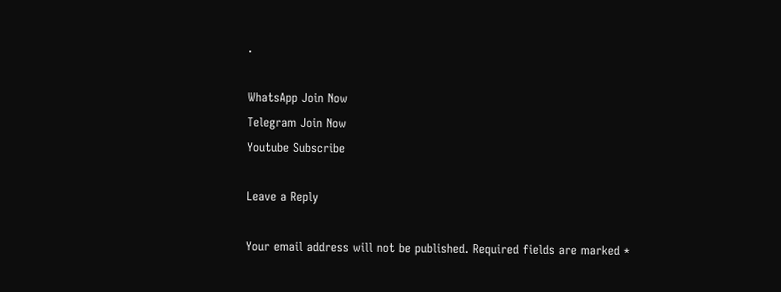.

WhatsApp Join Now
Telegram Join Now
Youtube Subscribe

Leave a Reply

Your email address will not be published. Required fields are marked *